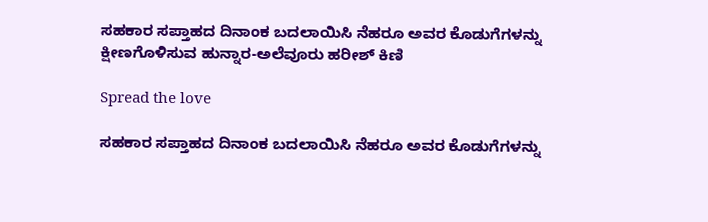ಸಹಕಾರ ಸಪ್ತಾಹದ ದಿನಾಂಕ ಬದಲಾಯಿಸಿ ನೆಹರೂ ಅವರ ಕೊಡುಗೆಗಳನ್ನು ಕ್ಷೀಣಗೊಳಿಸುವ ಹುನ್ನಾರ-ಅಲೆವೂರು ಹರೀಶ್ ಕಿಣಿ

Spread the love

ಸಹಕಾರ ಸಪ್ತಾಹದ ದಿನಾಂಕ ಬದಲಾಯಿಸಿ ನೆಹರೂ ಅವರ ಕೊಡುಗೆಗಳನ್ನು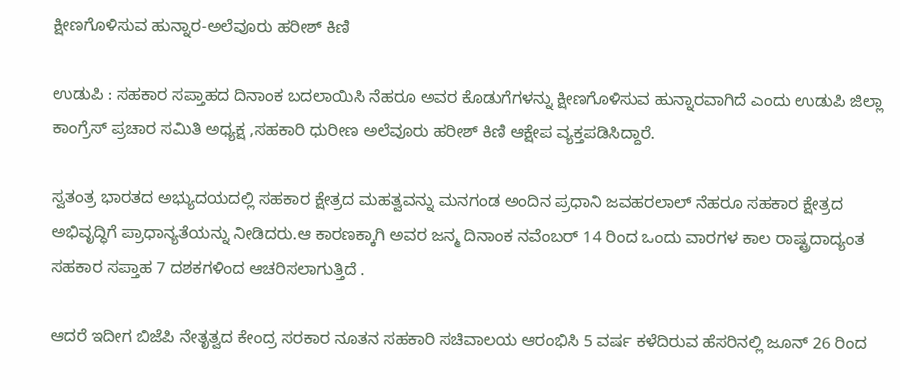ಕ್ಷೀಣಗೊಳಿಸುವ ಹುನ್ನಾರ-ಅಲೆವೂರು ಹರೀಶ್ ಕಿಣಿ

ಉಡುಪಿ : ಸಹಕಾರ ಸಪ್ತಾಹದ ದಿನಾಂಕ ಬದಲಾಯಿಸಿ ನೆಹರೂ ಅವರ ಕೊಡುಗೆಗಳನ್ನು ಕ್ಷೀಣಗೊಳಿಸುವ ಹುನ್ನಾರವಾಗಿದೆ ಎಂದು ಉಡುಪಿ ಜಿಲ್ಲಾ ಕಾಂಗ್ರೆಸ್ ಪ್ರಚಾರ ಸಮಿತಿ ಅಧ್ಯಕ್ಷ ,ಸಹಕಾರಿ ಧುರೀಣ ಅಲೆವೂರು ಹರೀಶ್ ಕಿಣಿ ಆಕ್ಷೇಪ ವ್ಯಕ್ತಪಡಿಸಿದ್ದಾರೆ.

ಸ್ವತಂತ್ರ ಭಾರತದ ಅಭ್ಯುದಯದಲ್ಲಿ ಸಹಕಾರ ಕ್ಷೇತ್ರದ ಮಹತ್ವವನ್ನು ಮನಗಂಡ ಅಂದಿನ ಪ್ರಧಾನಿ ಜವಹರಲಾಲ್ ನೆಹರೂ ಸಹಕಾರ ಕ್ಷೇತ್ರದ ಅಭಿವೃದ್ಧಿಗೆ ಪ್ರಾಧಾನ್ಯತೆಯನ್ನು ನೀಡಿದರು.ಆ ಕಾರಣಕ್ಕಾಗಿ ಅವರ ಜನ್ಮ ದಿನಾಂಕ ನವೆಂಬರ್ 14 ರಿಂದ ಒಂದು ವಾರಗಳ ಕಾಲ ರಾಷ್ಟ್ರದಾದ್ಯಂತ ಸಹಕಾರ ಸಪ್ತಾಹ 7 ದಶಕಗಳಿಂದ ಆಚರಿಸಲಾಗುತ್ತಿದೆ .

ಆದರೆ ಇದೀಗ ಬಿಜೆಪಿ ನೇತೃತ್ವದ ಕೇಂದ್ರ ಸರಕಾರ ನೂತನ ಸಹಕಾರಿ ಸಚಿವಾಲಯ ಆರಂಭಿಸಿ 5 ವರ್ಷ ಕಳೆದಿರುವ ಹೆಸರಿನಲ್ಲಿ ಜೂನ್ 26 ರಿಂದ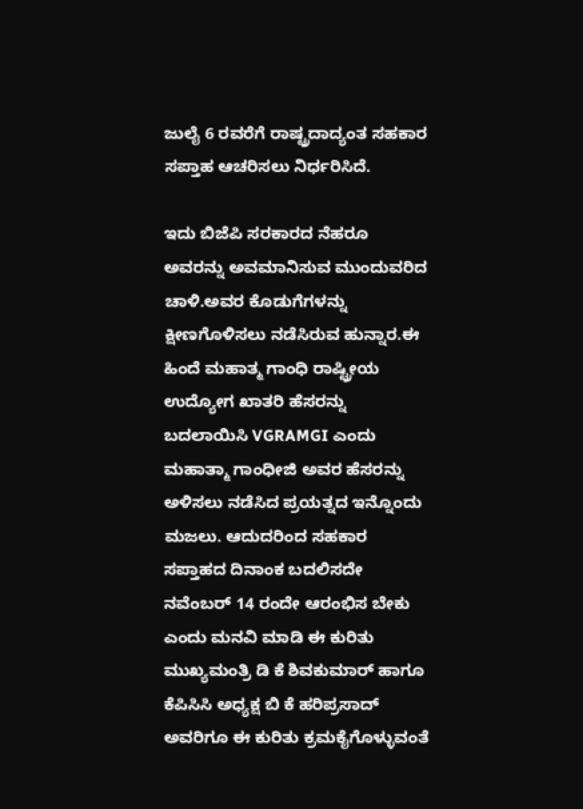ಜುಲೈ 6 ರವರೆಗೆ ರಾಷ್ಟ್ರದಾದ್ಯಂತ ಸಹಕಾರ ಸಪ್ತಾಹ ಆಚರಿಸಲು ನಿರ್ಧರಿಸಿದೆ.

ಇದು ಬಿಜೆಪಿ ಸರಕಾರದ ನೆಹರೂ ಅವರನ್ನು ಅವಮಾನಿಸುವ ಮುಂದುವರಿದ ಚಾಳಿ.ಅವರ ಕೊಡುಗೆಗಳನ್ನು ಕ್ಷೀಣಗೊಳಿಸಲು ನಡೆಸಿರುವ ಹುನ್ನಾರ.ಈ ಹಿಂದೆ ಮಹಾತ್ಮ ಗಾಂಧಿ ರಾಷ್ಟ್ರೀಯ ಉದ್ಯೋಗ ಖಾತರಿ ಹೆಸರನ್ನು ಬದಲಾಯಿಸಿ VGRAMGI ಎಂದು ಮಹಾತ್ಮಾ ಗಾಂಧೀಜಿ ಅವರ ಹೆಸರನ್ನು ಅಳಿಸಲು ನಡೆಸಿದ ಪ್ರಯತ್ನದ ಇನ್ನೊಂದು ಮಜಲು. ಆದುದರಿಂದ ಸಹಕಾರ ಸಪ್ತಾಹದ ದಿನಾಂಕ ಬದಲಿಸದೇ ನವೆಂಬರ್ 14 ರಂದೇ ಆರಂಭಿಸ ಬೇಕು ಎಂದು ಮನವಿ ಮಾಡಿ ಈ ಕುರಿತು ಮುಖ್ಯಮಂತ್ರಿ ಡಿ ಕೆ ಶಿವಕುಮಾರ್ ಹಾಗೂ ಕೆಪಿಸಿಸಿ ಅಧ್ಯಕ್ಷ ಬಿ ಕೆ ಹರಿಪ್ರಸಾದ್ ಅವರಿಗೂ ಈ ಕುರಿತು ಕ್ರಮಕೈಗೊಳ್ಳುವಂತೆ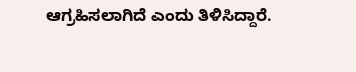ಆಗ್ರಹಿಸಲಾಗಿದೆ ಎಂದು ತಿಳಿಸಿದ್ದಾರೆ.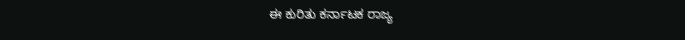ಈ ಕುರಿತು ಕರ್ನಾಟಕ ರಾಜ್ಯ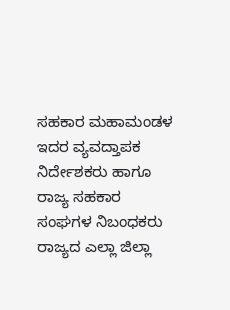ಸಹಕಾರ ಮಹಾಮಂಡಳ ಇದರ ವ್ಯವದ್ತಾಪಕ ನಿರ್ದೇಶಕರು ಹಾಗೂ ರಾಜ್ಯ ಸಹಕಾರ ಸಂಘಗಳ ನಿಬಂಧಕರು ರಾಜ್ಯದ ಎಲ್ಲಾ ಜಿಲ್ಲಾ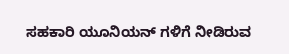ಸಹಕಾರಿ ಯೂನಿಯನ್ ಗಳಿಗೆ ನೀಡಿರುವ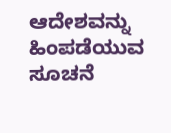ಆದೇಶವನ್ನು ಹಿಂಪಡೆಯುವ ಸೂಚನೆ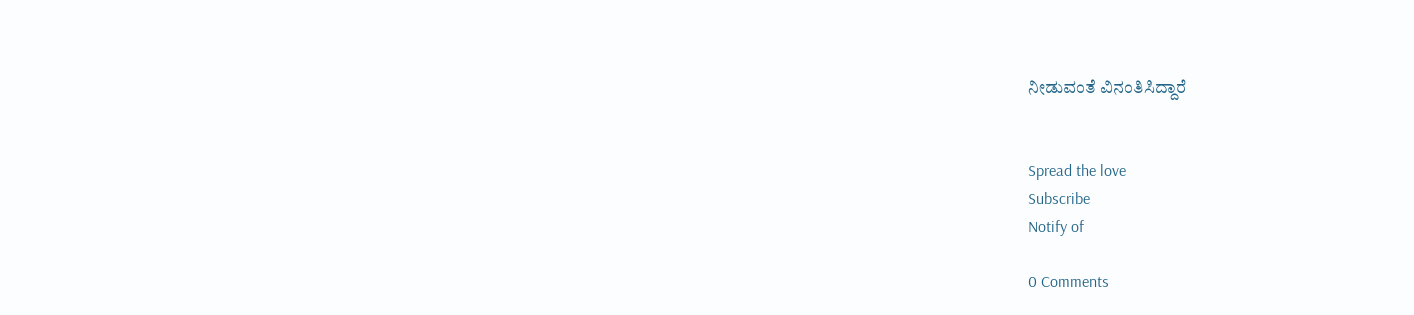ನೀಡುವಂತೆ ವಿನಂತಿಸಿದ್ದಾರೆ


Spread the love
Subscribe
Notify of

0 Comments